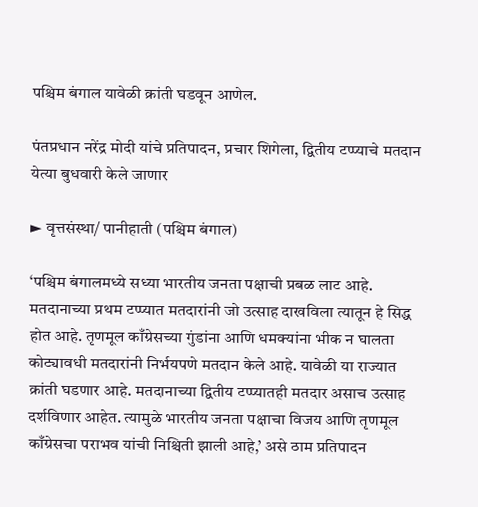पश्चिम बंगाल यावेळी क्रांती घडवून आणेल.

पंतप्रधान नरेंद्र मोदी यांचे प्रतिपादन, प्रचार शिगेला, द्वितीय टप्प्याचे मतदान येत्या बुधवारी केले जाणार

► वृत्तसंस्था/ पानीहाती (पश्चिम बंगाल)

‘पश्चिम बंगालमध्ये सध्या भारतीय जनता पक्षाची प्रबळ लाट आहे. मतदानाच्या प्रथम टप्प्यात मतदारांनी जो उत्साह दाखविला त्यातून हे सिद्ध होत आहे. तृणमूल काँग्रेसच्या गुंडांना आणि धमक्यांना भीक न घालता कोट्यावधी मतदारांनी निर्भयपणे मतदान केले आहे. यावेळी या राज्यात क्रांती घडणार आहे. मतदानाच्या द्वितीय टप्प्यातही मतदार असाच उत्साह दर्शविणार आहेत. त्यामुळे भारतीय जनता पक्षाचा विजय आणि तृणमूल काँग्रेसचा पराभव यांची निश्चिती झाली आहे,’ असे ठाम प्रतिपादन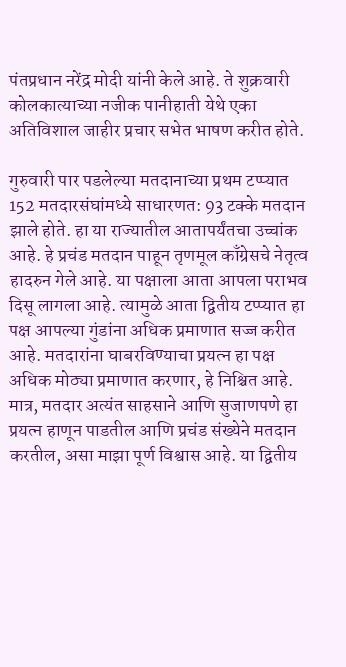पंतप्रधान नरेंद्र मोदी यांनी केले आहे. ते शुक्रवारी कोलकात्याच्या नजीक पानीहाती येथे एका अतिविशाल जाहीर प्रचार सभेत भाषण करीत होते.

गुरुवारी पार पडलेल्या मतदानाच्या प्रथम टप्प्यात 152 मतदारसंघांमध्ये साधारणत: 93 टक्के मतदान झाले होते. हा या राज्यातील आतापर्यंतचा उच्चांक आहे. हे प्रचंड मतदान पाहून तृणमूल काँग्रेसचे नेतृत्व हादरुन गेले आहे. या पक्षाला आता आपला पराभव दिसू लागला आहे. त्यामुळे आता द्वितीय टप्प्यात हा पक्ष आपल्या गुंडांना अधिक प्रमाणात सज्ज करीत आहे. मतदारांना घाबरविण्याचा प्रयत्न हा पक्ष अधिक मोठ्या प्रमाणात करणार, हे निश्चित आहे. मात्र, मतदार अत्यंत साहसाने आणि सुजाणपणे हा प्रयत्न हाणून पाडतील आणि प्रचंड संख्येने मतदान करतील, असा माझा पूर्ण विश्वास आहे. या द्वितीय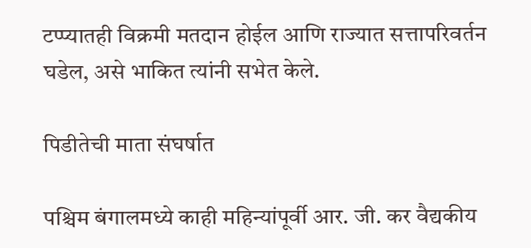टप्प्यातही विक्रमी मतदान होईल आणि राज्यात सत्तापरिवर्तन घडेल, असे भाकित त्यांनी सभेत केले.

पिडीतेची माता संघर्षात

पश्चिम बंगालमध्ये काही महिन्यांपूर्वी आर. जी. कर वैद्यकीय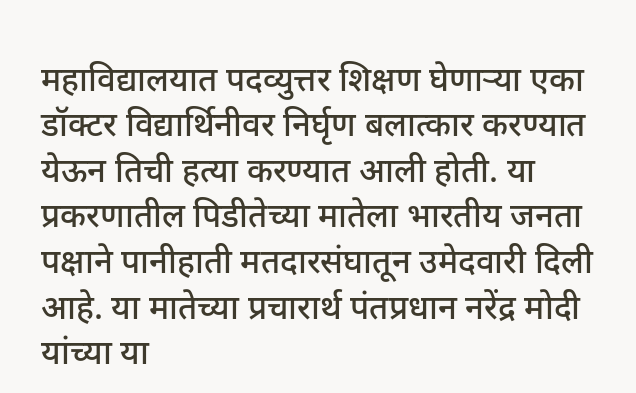महाविद्यालयात पदव्युत्तर शिक्षण घेणाऱ्या एका डॉक्टर विद्यार्थिनीवर निर्घृण बलात्कार करण्यात येऊन तिची हत्या करण्यात आली होती. या प्रकरणातील पिडीतेच्या मातेला भारतीय जनता पक्षाने पानीहाती मतदारसंघातून उमेदवारी दिली आहे. या मातेच्या प्रचारार्थ पंतप्रधान नरेंद्र मोदी यांच्या या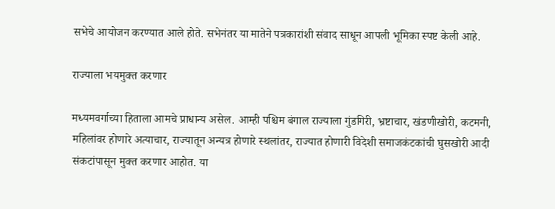सभेचे आयोजन करण्यात आले होते. सभेनंतर या मातेने पत्रकारांशी संवाद साधून आपली भूमिका स्पष्ट केली आहे.

राज्याला भयमुक्त करणार

मध्यमवर्गाच्या हिताला आमचे प्राधान्य असेल. आम्ही पश्चिम बंगाल राज्याला गुंडगिरी, भ्रष्टाचार, खंडणीखोरी, कटमनी, महिलांवर होणारे अत्याचार, राज्यातून अन्यत्र होणारे स्थलांतर, राज्यात होणारी विदेशी समाजकंटकांची घुसखोरी आदी संकटांपासून मुक्त करणार आहोत. या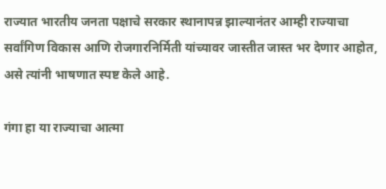राज्यात भारतीय जनता पक्षाचे सरकार स्थानापन्न झाल्यानंतर आम्ही राज्याचा सर्वांगिण विकास आणि रोजगारनिर्मिती यांच्यावर जास्तीत जास्त भर देणार आहोत, असे त्यांनी भाषणात स्पष्ट केले आहे.

गंगा हा या राज्याचा आत्मा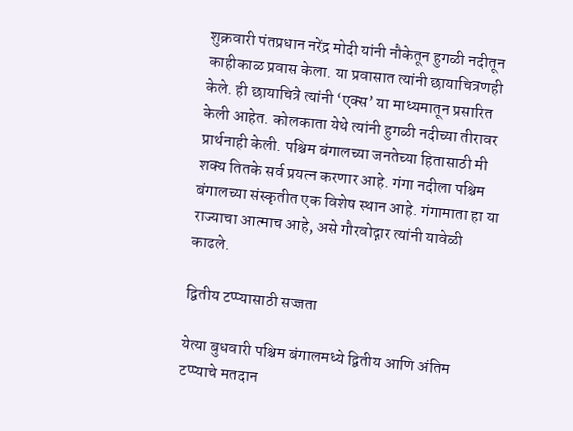शुक्रवारी पंतप्रधान नरेंद्र मोदी यांनी नौकेतून हुगळी नदीतून काहीकाळ प्रवास केला. या प्रवासात त्यांनी छायाचित्रणही केले. ही छायाचित्रे त्यांनी ‘एक्स’ या माध्यमातून प्रसारित केली आहेत. कोलकाता येथे त्यांनी हुगळी नदीच्या तीरावर प्रार्थनाही केली. पश्चिम बंगालच्या जनतेच्या हितासाठी मी शक्य तितके सर्व प्रयत्न करणार आहे. गंगा नदीला पश्चिम बंगालच्या संस्कृतीत एक विशेष स्थान आहे. गंगामाता हा या राज्याचा आत्माच आहे, असे गौरवोद्गार त्यांनी यावेळी काढले.

द्वितीय टप्प्यासाठी सज्जता

येत्या बुधवारी पश्चिम बंगालमध्ये द्वितीय आणि अंतिम टप्प्याचे मतदान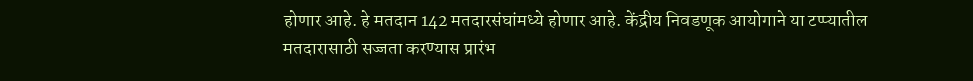होणार आहे. हे मतदान 142 मतदारसंघांमध्ये होणार आहे. केंद्रीय निवडणूक आयोगाने या टप्प्यातील मतदारासाठी सज्जता करण्यास प्रारंभ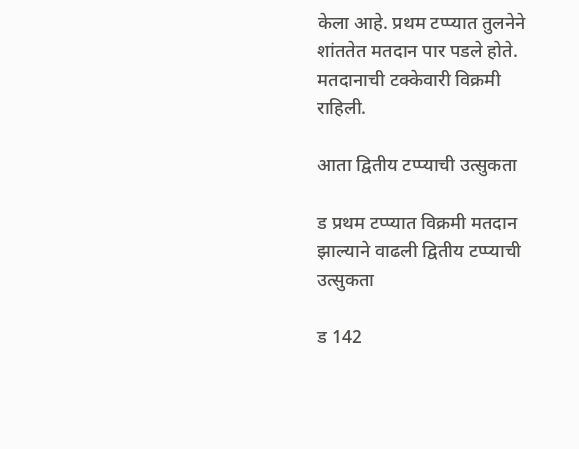केला आहे. प्रथम टप्प्यात तुलनेने शांततेत मतदान पार पडले होते. मतदानाची टक्केवारी विक्रमी राहिली.

आता द्वितीय टप्प्याची उत्सुकता

ड प्रथम टप्प्यात विक्रमी मतदान झाल्याने वाढली द्वितीय टप्प्याची उत्सुकता

ड 142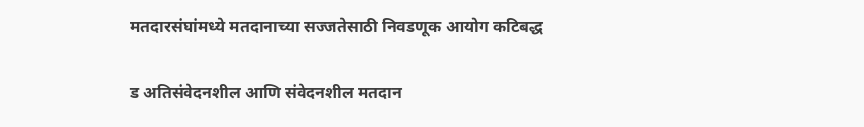मतदारसंघांमध्ये मतदानाच्या सज्जतेसाठी निवडणूक आयोग कटिबद्ध

ड अतिसंवेदनशील आणि संवेदनशील मतदान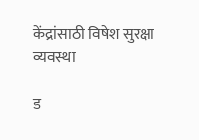केंद्रांसाठी विषेश सुरक्षा व्यवस्था

ड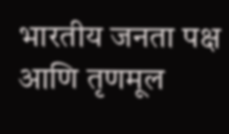भारतीय जनता पक्ष आणि तृणमूल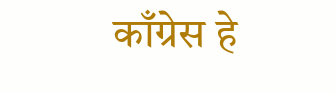काँग्रेस हे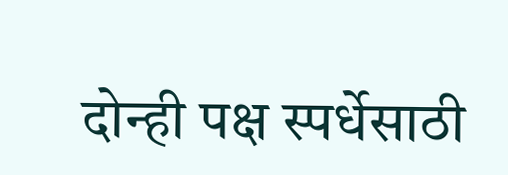दोन्ही पक्ष स्पर्धेसाठी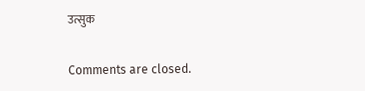उत्सुक

Comments are closed.